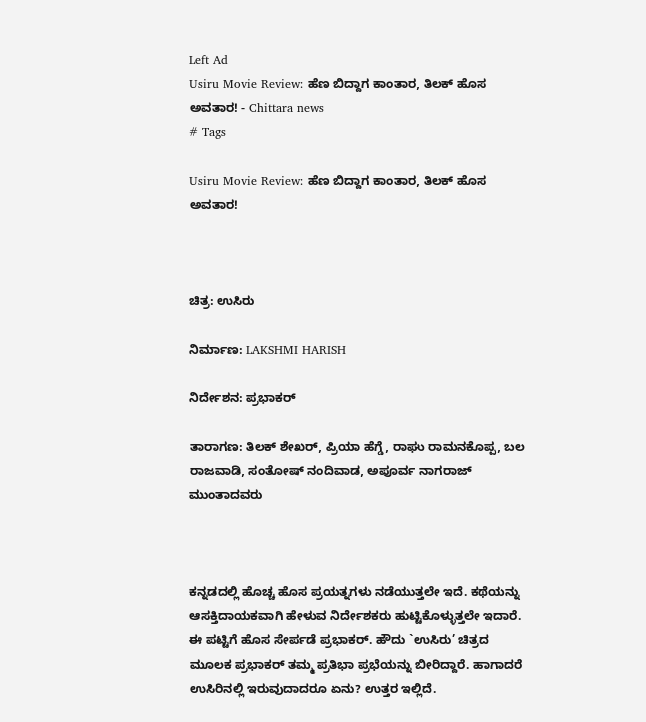Left Ad
Usiru Movie Review: ಹೆಣ ಬಿದ್ದಾಗ ಕಾಂತಾರ, ತಿಲಕ್ ಹೊಸ ಅವತಾರ! - Chittara news
# Tags

Usiru Movie Review: ಹೆಣ ಬಿದ್ದಾಗ ಕಾಂತಾರ, ತಿಲಕ್ ಹೊಸ ಅವತಾರ!



ಚಿತ್ರ: ಉಸಿರು

ನಿರ್ಮಾಣ: LAKSHMI HARISH

ನಿರ್ದೇಶನ: ಪ್ರಭಾಕರ್

ತಾರಾಗಣ: ತಿಲಕ್ ಶೇಖರ್, ಪ್ರಿಯಾ ಹೆಗ್ಡೆ, ರಾಘು ರಾಮನಕೊಪ್ಪ, ಬಲ ರಾಜವಾಡಿ, ಸಂತೋಷ್ ನಂದಿವಾಡ, ಅಪೂರ್ವ ನಾಗರಾಜ್ ಮುಂತಾದವರು



ಕನ್ನಡದಲ್ಲಿ ಹೊಚ್ಚ ಹೊಸ ಪ್ರಯತ್ನಗಳು ನಡೆಯುತ್ತಲೇ ಇದೆ. ಕಥೆಯನ್ನು ಆಸಕ್ತಿದಾಯಕವಾಗಿ ಹೇಳುವ ನಿರ್ದೇಶಕರು ಹುಟ್ಟಿಕೊಳ್ಳುತ್ತಲೇ ಇದಾರೆ. ಈ ಪಟ್ಟಿಗೆ ಹೊಸ ಸೇರ್ಪಡೆ ಪ್ರಭಾಕರ್. ಹೌದು `ಉಸಿರು’ ಚಿತ್ರದ ಮೂಲಕ ಪ್ರಭಾಕರ್ ತಮ್ಮ ಪ್ರತಿಭಾ ಪ್ರಭೆಯನ್ನು ಬೀರಿದ್ದಾರೆ. ಹಾಗಾದರೆ ಉಸಿರಿನಲ್ಲಿ ಇರುವುದಾದರೂ ಏನು? ಉತ್ತರ ಇಲ್ಲಿದೆ.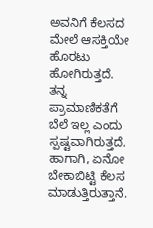ಅವನಿಗೆ ಕೆಲಸದ ಮೇಲೆ ಆಸಕ್ತಿಯೇ ಹೊರಟು ಹೋಗಿರುತ್ತದೆ. ತನ್ನ ಪ್ರಾಮಾಣಿಕತೆಗೆ ಬೆಲೆ ಇಲ್ಲ ಎಂದು ಸ್ಪಷ್ಟವಾಗಿರುತ್ತದೆ. ಹಾಗಾಗಿ, ಏನೋ ಬೇಕಾಬಿಟ್ಟಿ ಕೆಲಸ ಮಾಡುತ್ತಿರುತ್ತಾನೆ.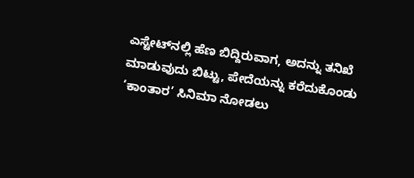ಎಸ್ಟೇಟ್‌ನಲ್ಲಿ ಹೆಣ ಬಿದ್ದಿರುವಾಗ, ಅದನ್ನು ತನಿಖೆ ಮಾಡುವುದು ಬಿಟ್ಟು, ಪೇದೆಯನ್ನು ಕರೆದುಕೊಂಡು ‘ಕಾಂತಾರ’ ಸಿನಿಮಾ ನೋಡಲು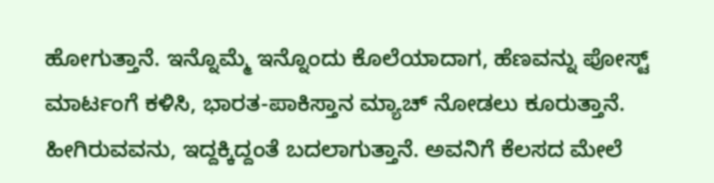ಹೋಗುತ್ತಾನೆ. ಇನ್ನೊಮ್ಮೆ ಇನ್ನೊಂದು ಕೊಲೆಯಾದಾಗ, ಹೆಣವನ್ನು ಪೋಸ್ಟ್ ಮಾರ್ಟಂಗೆ ಕಳಿಸಿ, ಭಾರತ-ಪಾಕಿಸ್ತಾನ ಮ್ಯಾಚ್ ನೋಡಲು ಕೂರುತ್ತಾನೆ. ಹೀಗಿರುವವನು, ಇದ್ದಕ್ಕಿದ್ದಂತೆ ಬದಲಾಗುತ್ತಾನೆ. ಅವನಿಗೆ ಕೆಲಸದ ಮೇಲೆ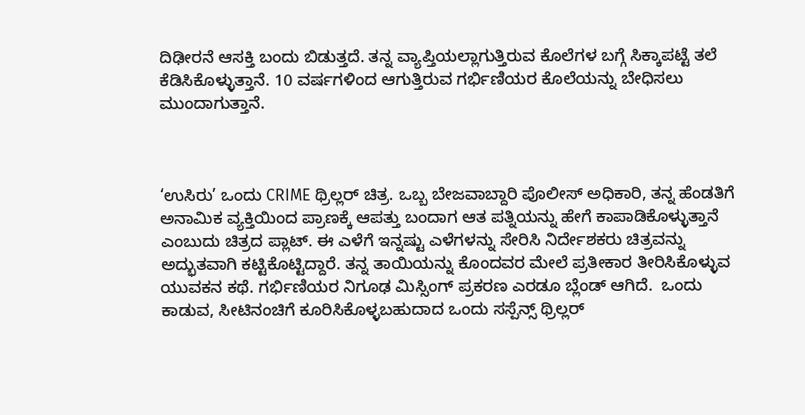ದಿಢೀರನೆ ಆಸಕ್ತಿ ಬಂದು ಬಿಡುತ್ತದೆ. ತನ್ನ ವ್ಯಾಪ್ತಿಯಲ್ಲಾಗುತ್ತಿರುವ ಕೊಲೆಗಳ ಬಗ್ಗೆ ಸಿಕ್ಕಾಪಟ್ಟೆ ತಲೆ ಕೆಡಿಸಿಕೊಳ್ಳುತ್ತಾನೆ. 10 ವರ್ಷಗಳಿಂದ ಆಗುತ್ತಿರುವ ಗರ್ಭಿಣಿಯರ ಕೊಲೆಯನ್ನು ಬೇಧಿಸಲು ಮುಂದಾಗುತ್ತಾನೆ.



‘ಉಸಿರು’ ಒಂದು CRIME ಥ್ರಿಲ್ಲರ್ ಚಿತ್ರ. ಒಬ್ಬ ಬೇಜವಾಬ್ದಾರಿ ಪೊಲೀಸ್ ಅಧಿಕಾರಿ, ತನ್ನ ಹೆಂಡತಿಗೆ ಅನಾಮಿಕ ವ್ಯಕ್ತಿಯಿಂದ ಪ್ರಾಣಕ್ಕೆ ಆಪತ್ತು ಬಂದಾಗ ಆತ ಪತ್ನಿಯನ್ನು ಹೇಗೆ ಕಾಪಾಡಿಕೊಳ್ಳುತ್ತಾನೆ ಎಂಬುದು ಚಿತ್ರದ ಪ್ಲಾಟ್. ಈ ಎಳೆಗೆ ಇನ್ನಷ್ಟು ಎಳೆಗಳನ್ನು ಸೇರಿಸಿ ನಿರ್ದೇಶಕರು ಚಿತ್ರವನ್ನು ಅದ್ಭುತವಾಗಿ ಕಟ್ಟಿಕೊಟ್ಟಿದ್ದಾರೆ. ತನ್ನ ತಾಯಿಯನ್ನು ಕೊಂದವರ ಮೇಲೆ ಪ್ರತೀಕಾರ ತೀರಿಸಿಕೊಳ್ಳುವ ಯುವಕನ ಕಥೆ. ಗರ್ಭಿಣಿಯರ ನಿಗೂಢ ಮಿಸ್ಸಿಂಗ್ ಪ್ರಕರಣ ಎರಡೂ ಬ್ಲೆಂಡ್ ಆಗಿದೆ.  ಒಂದು ಕಾಡುವ, ಸೀಟಿನಂಚಿಗೆ ಕೂರಿಸಿಕೊಳ್ಳಬಹುದಾದ ಒಂದು ಸಸ್ಪೆನ್ಸ್ ಥ್ರಿಲ್ಲರ್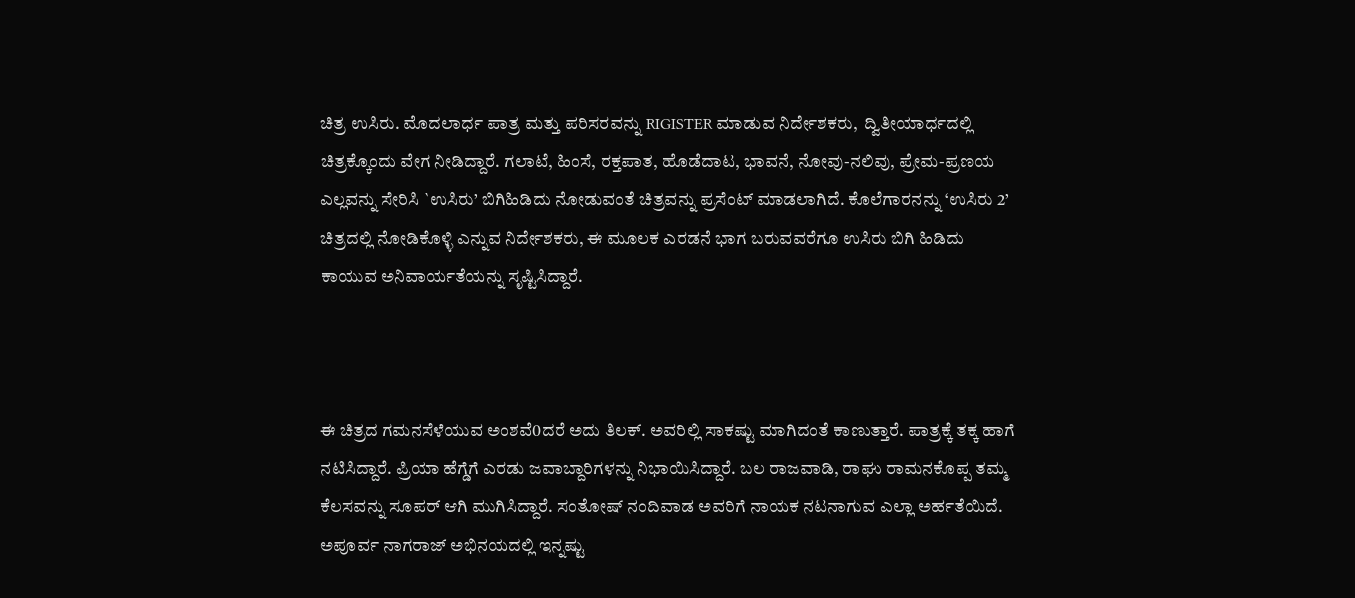ಚಿತ್ರ ಉಸಿರು. ಮೊದಲಾರ್ಧ ಪಾತ್ರ ಮತ್ತು ಪರಿಸರವನ್ನು RIGISTER ಮಾಡುವ ನಿರ್ದೇಶಕರು,  ದ್ವಿತೀಯಾರ್ಧದಲ್ಲಿ ಚಿತ್ರಕ್ಕೊಂದು ವೇಗ ನೀಡಿದ್ದಾರೆ. ಗಲಾಟೆ, ಹಿಂಸೆ, ರಕ್ತಪಾತ, ಹೊಡೆದಾಟ, ಭಾವನೆ, ನೋವು-ನಲಿವು, ಪ್ರೇಮ-ಪ್ರಣಯ ಎಲ್ಲವನ್ನು ಸೇರಿಸಿ `ಉಸಿರು’ ಬಿಗಿಹಿಡಿದು ನೋಡುವಂತೆ ಚಿತ್ರವನ್ನು ಪ್ರಸೆಂಟ್ ಮಾಡಲಾಗಿದೆ. ಕೊಲೆಗಾರನನ್ನು ‘ಉಸಿರು 2’ ಚಿತ್ರದಲ್ಲಿ ನೋಡಿಕೊಳ್ಳಿ ಎನ್ನುವ ನಿರ್ದೇಶಕರು, ಈ ಮೂಲಕ ಎರಡನೆ ಭಾಗ ಬರುವವರೆಗೂ ಉಸಿರು ಬಿಗಿ ಹಿಡಿದು ಕಾಯುವ ಅನಿವಾರ್ಯತೆಯನ್ನು ಸೃಷ್ಟಿಸಿದ್ದಾರೆ.



ಈ ಚಿತ್ರದ ಗಮನಸೆಳೆಯುವ ಅಂಶವೆ0ದರೆ ಅದು ತಿಲಕ್. ಅವರಿಲ್ಲಿ ಸಾಕಷ್ಟು ಮಾಗಿದಂತೆ ಕಾಣುತ್ತಾರೆ. ಪಾತ್ರಕ್ಕೆ ತಕ್ಕ ಹಾಗೆ ನಟಿಸಿದ್ದಾರೆ. ಪ್ರಿಯಾ ಹೆಗ್ಡೆಗೆ ಎರಡು ಜವಾಬ್ದಾರಿಗಳನ್ನು ನಿಭಾಯಿಸಿದ್ದಾರೆ. ಬಲ ರಾಜವಾಡಿ, ರಾಘು ರಾಮನಕೊಪ್ಪ ತಮ್ಮ ಕೆಲಸವನ್ನು ಸೂಪರ್ ಆಗಿ ಮುಗಿಸಿದ್ದಾರೆ. ಸಂತೋಷ್ ನಂದಿವಾಡ ಅವರಿಗೆ ನಾಯಕ ನಟನಾಗುವ ಎಲ್ಲಾ ಅರ್ಹತೆಯಿದೆ. ಅಪೂರ್ವ ನಾಗರಾಜ್ ಅಭಿನಯದಲ್ಲಿ ಇನ್ನಷ್ಟು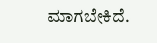ಮಾಗಬೇಕಿದೆ.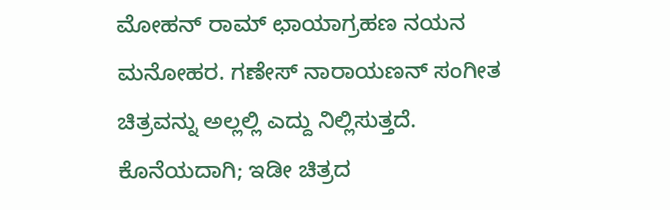ಮೋಹನ್ ರಾಮ್ ಛಾಯಾಗ್ರಹಣ ನಯನ ಮನೋಹರ. ಗಣೇಸ್ ನಾರಾಯಣನ್ ಸಂಗೀತ ಚಿತ್ರವನ್ನು ಅಲ್ಲಲ್ಲಿ ಎದ್ದು ನಿಲ್ಲಿಸುತ್ತದೆ.  ಕೊನೆಯದಾಗಿ; ಇಡೀ ಚಿತ್ರದ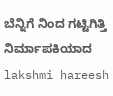ಬೆನ್ನಿಗೆ ನಿಂದ ಗಟ್ಟಿಗಿತ್ತಿ ನಿರ್ಮಾಪಕಿಯಾದ lakshmi hareesh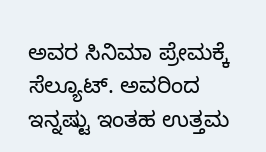ಅವರ ಸಿನಿಮಾ ಪ್ರೇಮಕ್ಕೆ ಸೆಲ್ಯೂಟ್. ಅವರಿಂದ ಇನ್ನಷ್ಟು ಇಂತಹ ಉತ್ತಮ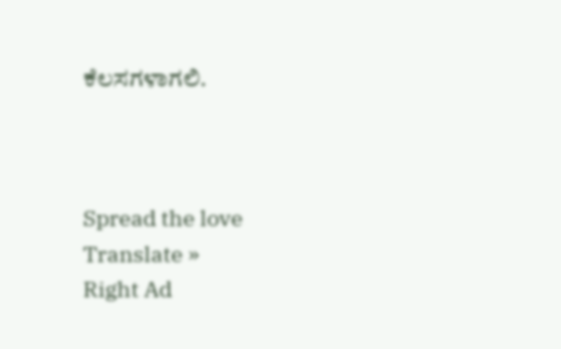ಕೆಲಸಗಳಾಗಲಿ.



Spread the love
Translate »
Right Ad